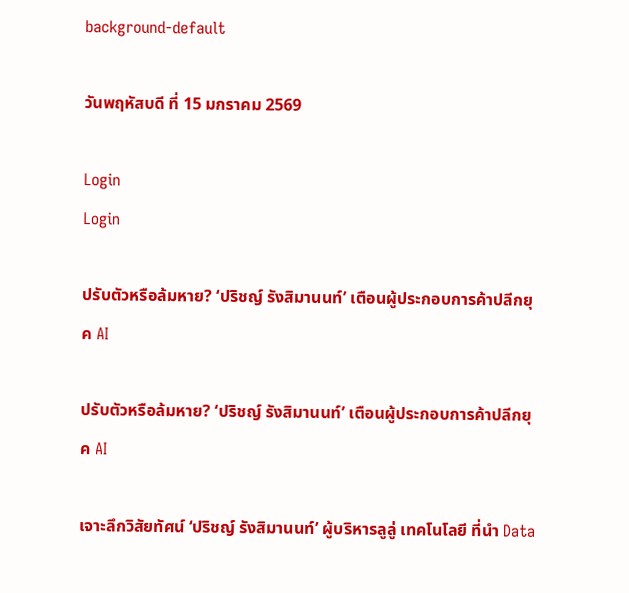background-default

วันพฤหัสบดี ที่ 15 มกราคม 2569

Login
Login

ปรับตัวหรือล้มหาย? ‘ปริชญ์ รังสิมานนท์’ เตือนผู้ประกอบการค้าปลีกยุค AI

ปรับตัวหรือล้มหาย? ‘ปริชญ์ รังสิมานนท์’ เตือนผู้ประกอบการค้าปลีกยุค AI

เจาะลึกวิสัยทัศน์ ‘ปริชญ์ รังสิมานนท์’ ผู้บริหารลูลู่ เทคโนโลยี ที่นำ Data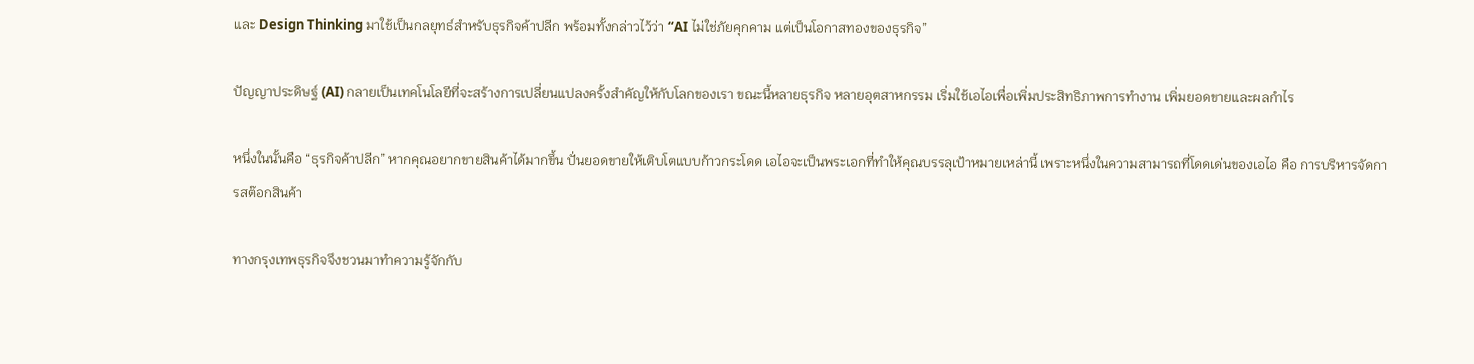และ Design Thinking มาใช้เป็นกลยุทธ์สำหรับธุรกิจค้าปลีก พร้อมทั้งกล่าวไว้ว่า “AI ไม่ใช่ภัยคุกคาม แต่เป็นโอกาสทองของธุรกิจ”

ปัญญาประดิษฐ์ (AI) กลายเป็นเทคโนโลยีที่จะสร้างการเปลี่ยนแปลงครั้งสำคัญให้กับโลกของเรา ขณะนี้หลายธุรกิจ หลายอุตสาหกรรม เริ่มใช้เอไอเพื่อเพิ่มประสิทธิภาพการทำงาน เพิ่มยอดขายและผลกำไร

หนึ่งในนั้นคือ “ธุรกิจค้าปลีก” หากคุณอยากขายสินค้าได้มากขึ้น ปั่นยอดขายให้เติบโตแบบก้าวกระโดด เอไอจะเป็นพระเอกที่ทำให้คุณบรรลุเป้าหมายเหล่านี้ เพราะหนึ่งในความสามารถที่โดดเด่นของเอไอ คือ การบริหารจัดการสต๊อกสินค้า

ทางกรุงเทพธุรกิจจึงชวนมาทำความรู้จักกับ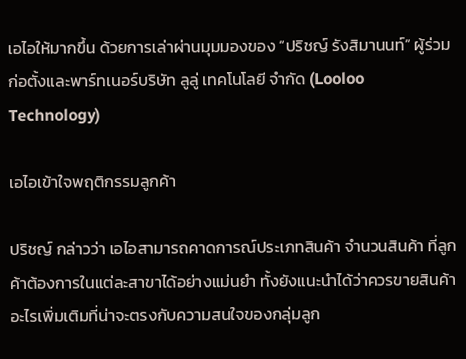เอไอให้มากขึ้น ด้วยการเล่าผ่านมุมมองของ “ปริชญ์ รังสิมานนท์” ผู้ร่วมก่อตั้งและพาร์ทเนอร์บริษัท ลูลู่ เทคโนโลยี จำกัด (Looloo Technology)

เอไอเข้าใจพฤติกรรมลูกค้า

ปริชญ์ กล่าวว่า เอไอสามารถคาดการณ์ประเภทสินค้า จำนวนสินค้า ที่ลูกค้าต้องการในแต่ละสาขาได้อย่างแม่นยำ ทั้งยังแนะนำได้ว่าควรขายสินค้าอะไรเพิ่มเติมที่น่าจะตรงกับความสนใจของกลุ่มลูก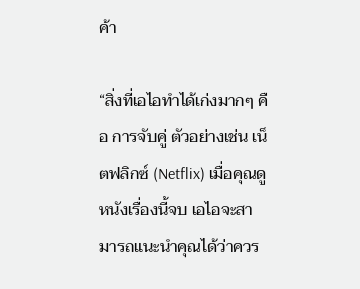ค้า

“สิ่งที่เอไอทำได้เก่งมากๆ คือ การจับคู่ ตัวอย่างเช่น เน็ตฟลิกซ์ (Netflix) เมื่อคุณดูหนังเรื่องนี้จบ เอไอจะสามารถแนะนำคุณได้ว่าควร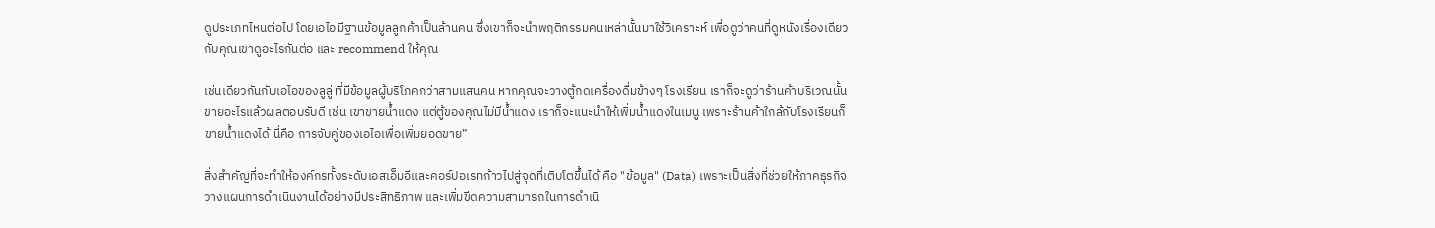ดูประเภทไหนต่อไป โดยเอไอมีฐานข้อมูลลูกค้าเป็นล้านคน ซึ่งเขาก็จะนำพฤติกรรมคนเหล่านั้นมาใช้วิเคราะห์ เพื่อดูว่าคนที่ดูหนังเรื่องเดียวกับคุณเขาดูอะไรกันต่อ และ recommend ให้คุณ

เช่นเดียวกันกับเอไอของลูลู่ ที่มีข้อมูลผู้บริโภคกว่าสามแสนคน หากคุณจะวางตู้กดเครื่องดื่มข้างๆ โรงเรียน เราก็จะดูว่าร้านค้าบริเวณนั้นขายอะไรแล้วผลตอบรับดี เช่น เขาขายน้ำแดง แต่ตู้ของคุณไม่มีน้ำแดง เราก็จะแนะนำให้เพิ่มน้ำแดงในเมนู เพราะร้านค้าใกล้กับโรงเรียนก็ขายน้ำแดงได้ นี่คือ การจับคู่ของเอไอเพื่อเพิ่มยอดขาย”

สิ่งสำคัญที่จะทำให้องค์กรทั้งระดับเอสเอ็มอีและคอร์ปอเรทก้าวไปสู่จุดที่เติบโตขึ้นได้ คือ "ข้อมูล" (Data) เพราะเป็นสิ่งที่ช่วยให้ภาคธุรกิจวางแผนการดำเนินงานได้อย่างมีประสิทธิภาพ และเพิ่มขีดความสามารถในการดำเนิ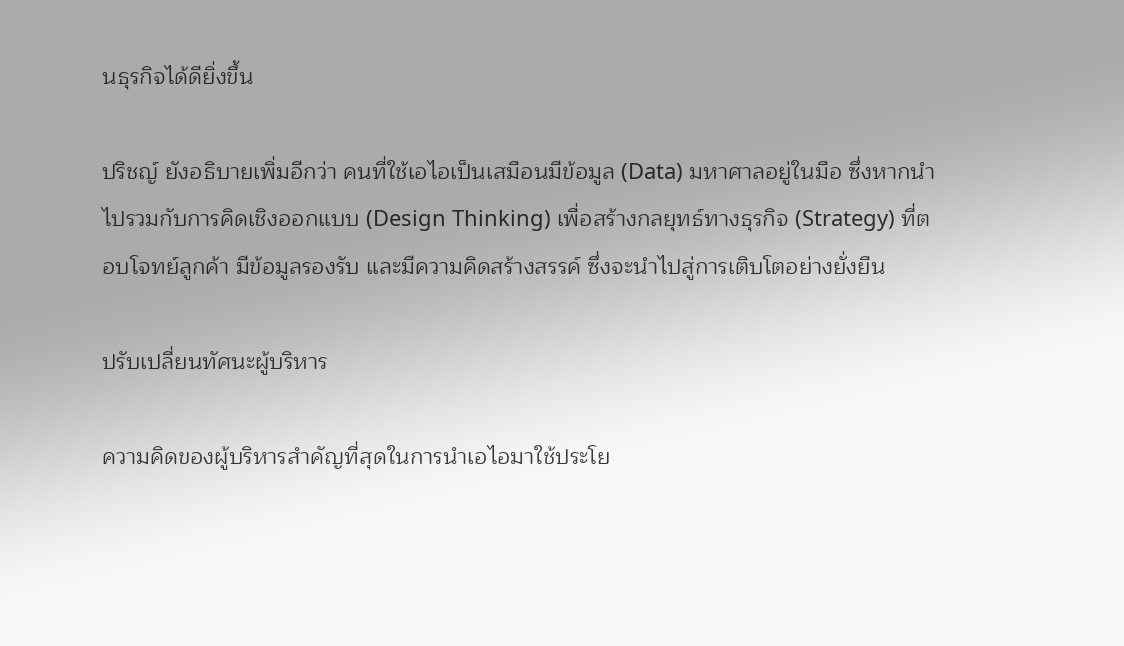นธุรกิจได้ดียิ่งขึ้น

ปริชญ์ ยังอธิบายเพิ่มอีกว่า คนที่ใช้เอไอเป็นเสมือนมีข้อมูล (Data) มหาศาลอยู่ในมือ ซึ่งหากนำไปรวมกับการคิดเชิงออกแบบ (Design Thinking) เพื่อสร้างกลยุทธ์ทางธุรกิจ (Strategy) ที่ตอบโจทย์ลูกค้า มีข้อมูลรองรับ และมีความคิดสร้างสรรค์ ซึ่งจะนำไปสู่การเติบโตอย่างยั่งยืน

ปรับเปลี่ยนทัศนะผู้บริหาร

ความคิดของผู้บริหารสำคัญที่สุดในการนำเอไอมาใช้ประโย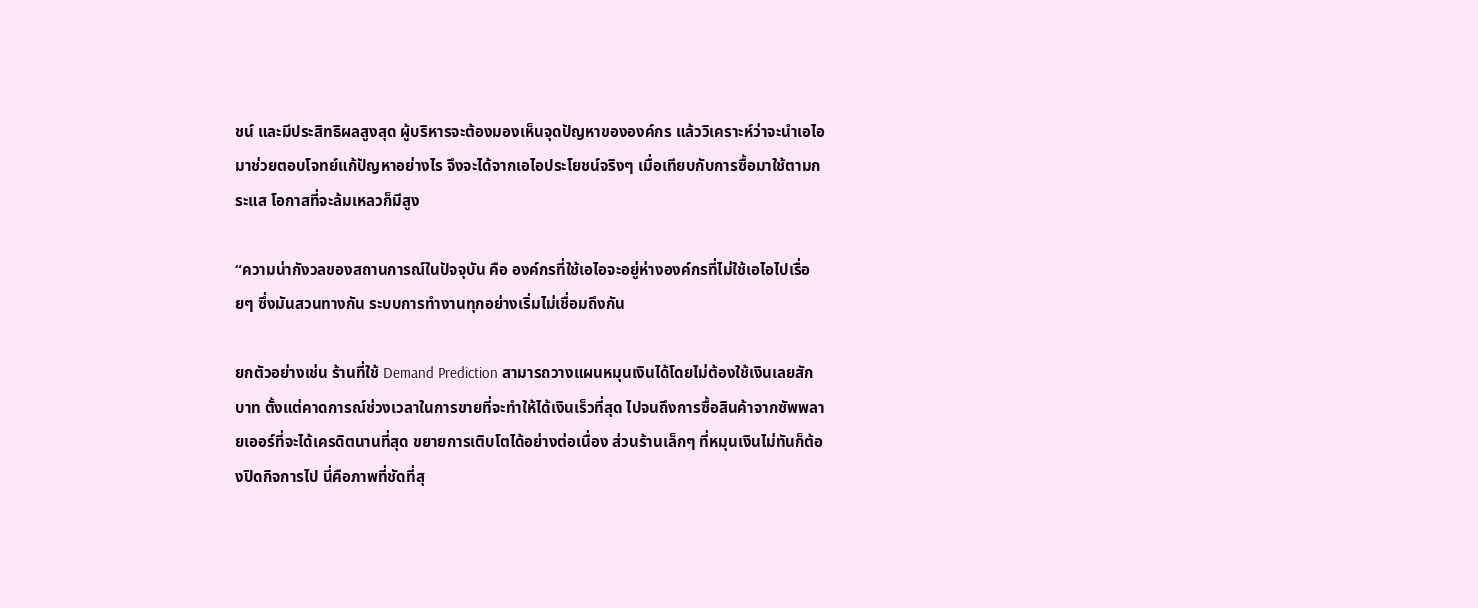ชน์ และมีประสิทธิผลสูงสุด ผู้บริหารจะต้องมองเห็นจุดปัญหาขององค์กร แล้ววิเคราะห์ว่าจะนำเอไอมาช่วยตอบโจทย์แก้ปัญหาอย่างไร จึงจะได้จากเอไอประโยชน์จริงๆ เมื่อเทียบกับการซื้อมาใช้ตามกระแส โอกาสที่จะล้มเหลวก็มีสูง

“ความน่ากังวลของสถานการณ์ในปัจจุบัน คือ องค์กรที่ใช้เอไอจะอยู่ห่างองค์กรที่ไม่ใช้เอไอไปเรื่อยๆ ซึ่งมันสวนทางกัน ระบบการทำงานทุกอย่างเริ่มไม่เชื่อมถึงกัน

ยกตัวอย่างเช่น ร้านที่ใช้ Demand Prediction สามารถวางแผนหมุนเงินได้โดยไม่ต้องใช้เงินเลยสักบาท ตั้งแต่คาดการณ์ช่วงเวลาในการขายที่จะทำให้ได้เงินเร็วที่สุด ไปจนถึงการซื้อสินค้าจากซัพพลายเออร์ที่จะได้เครดิตนานที่สุด ขยายการเติบโตได้อย่างต่อเนื่อง ส่วนร้านเล็กๆ ที่หมุนเงินไม่ทันก็ต้องปิดกิจการไป นี่คือภาพที่ชัดที่สุ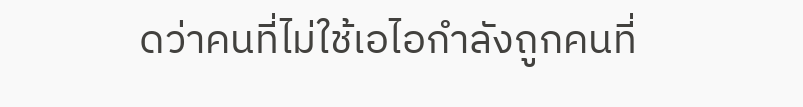ดว่าคนที่ไม่ใช้เอไอกำลังถูกคนที่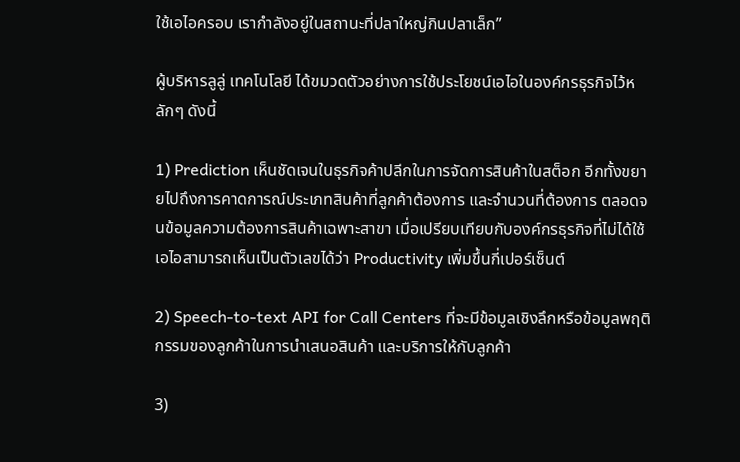ใช้เอไอครอบ เรากำลังอยู่ในสถานะที่ปลาใหญ่กินปลาเล็ก”

ผู้บริหารลูลู่ เทคโนโลยี ได้ขมวดตัวอย่างการใช้ประโยชน์เอไอในองค์กรธุรกิจไว้หลักๆ ดังนี้

1) Prediction เห็นชัดเจนในธุรกิจค้าปลีกในการจัดการสินค้าในสต็อก อีกทั้งขยายไปถึงการคาดการณ์ประเภทสินค้าที่ลูกค้าต้องการ และจำนวนที่ต้องการ ตลอดจนข้อมูลความต้องการสินค้าเฉพาะสาขา เมื่อเปรียบเทียบกับองค์กรธุรกิจที่ไม่ได้ใช้เอไอสามารถเห็นเป็นตัวเลขได้ว่า Productivity เพิ่มขึ้นกี่เปอร์เซ็นต์

2) Speech-to-text API for Call Centers ที่จะมีข้อมูลเชิงลึกหรือข้อมูลพฤติกรรมของลูกค้าในการนำเสนอสินค้า และบริการให้กับลูกค้า

3)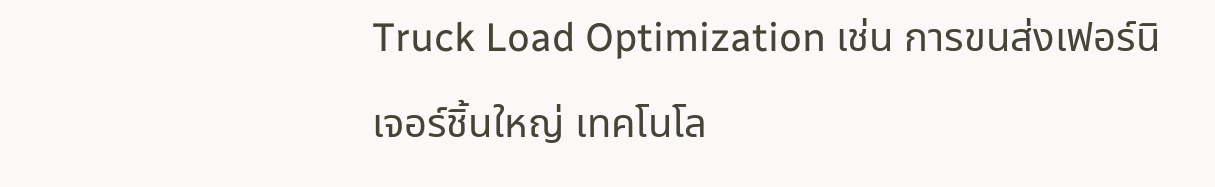Truck Load Optimization เช่น การขนส่งเฟอร์นิเจอร์ชิ้นใหญ่ เทคโนโล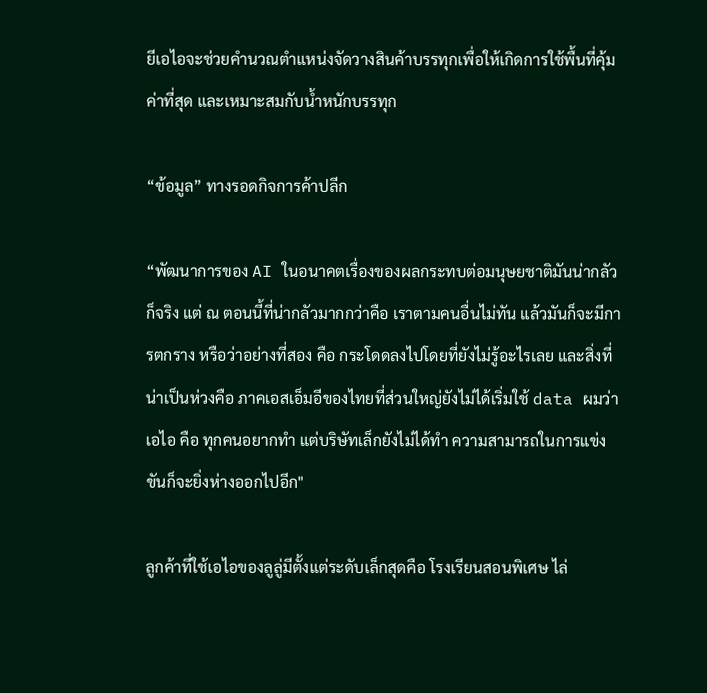ยีเอไอจะช่วยคำนวณตำแหน่งจัดวางสินค้าบรรทุกเพื่อให้เกิดการใช้พื้นที่คุ้มค่าที่สุด และเหมาะสมกับน้ำหนักบรรทุก

“ข้อมูล” ทางรอดกิจการค้าปลีก

“พัฒนาการของ AI ในอนาคตเรื่องของผลกระทบต่อมนุษยชาติมันน่ากลัวก็จริง แต่ ณ ตอนนี้ที่น่ากลัวมากกว่าคือ เราตามคนอื่นไม่ทัน แล้วมันก็จะมีการตกราง หรือว่าอย่างที่สอง คือ กระโดดลงไปโดยที่ยังไม่รู้อะไรเลย และสิ่งที่น่าเป็นห่วงคือ ภาคเอสเอ็มอีของไทยที่ส่วนใหญ่ยังไม่ได้เริ่มใช้ data ผมว่า เอไอ คือ ทุกคนอยากทำ แต่บริษัทเล็กยังไม่ได้ทำ ความสามารถในการแข่งขันก็จะยิ่งห่างออกไปอีก"

ลูกค้าที่ใช้เอไอของลูลู่มีตั้งแต่ระดับเล็กสุดคือ โรงเรียนสอนพิเศษ ไล่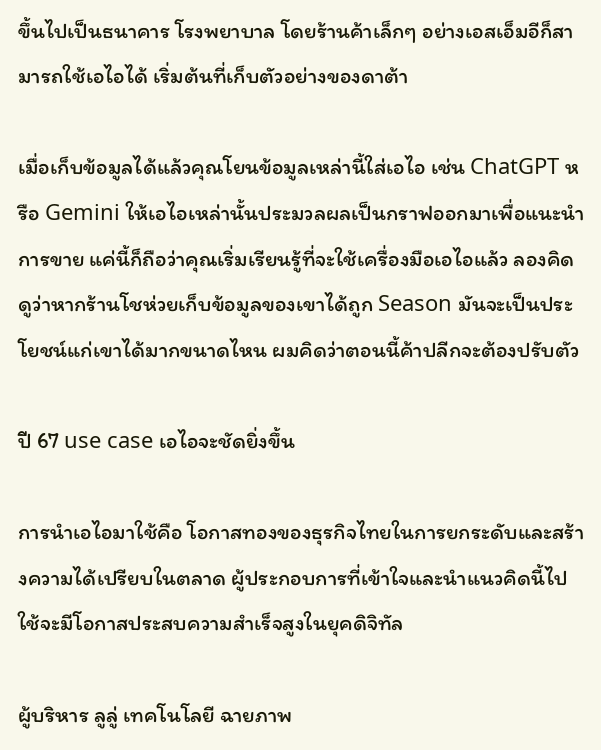ขึ้นไปเป็นธนาคาร โรงพยาบาล โดยร้านค้าเล็กๆ อย่างเอสเอ็มอีก็สามารถใช้เอไอได้ เริ่มต้นที่เก็บตัวอย่างของดาต้า

เมื่อเก็บข้อมูลได้แล้วคุณโยนข้อมูลเหล่านี้ใส่เอไอ เช่น ChatGPT หรือ Gemini ให้เอไอเหล่านั้นประมวลผลเป็นกราฟออกมาเพื่อแนะนำการขาย แค่นี้ก็ถือว่าคุณเริ่มเรียนรู้ที่จะใช้เครื่องมือเอไอแล้ว ลองคิดดูว่าหากร้านโชห่วยเก็บข้อมูลของเขาได้ถูก Season มันจะเป็นประโยชน์แก่เขาได้มากขนาดไหน ผมคิดว่าตอนนี้ค้าปลีกจะต้องปรับตัว

ปี 67 use case เอไอจะชัดยิ่งขึ้น

การนำเอไอมาใช้คือ โอกาสทองของธุรกิจไทยในการยกระดับและสร้างความได้เปรียบในตลาด ผู้ประกอบการที่เข้าใจและนำแนวคิดนี้ไปใช้จะมีโอกาสประสบความสำเร็จสูงในยุคดิจิทัล

ผู้บริหาร ลูลู่ เทคโนโลยี ฉายภาพ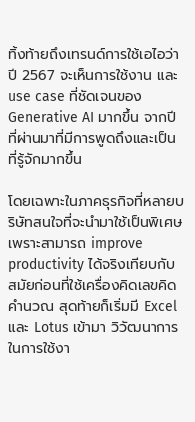ทิ้งท้ายถึงเทรนด์การใช้เอไอว่า ปี 2567 จะเห็นการใช้งาน และ use case ที่ชัดเจนของ Generative AI มากขึ้น จากปีที่ผ่านมาที่มีการพูดถึงและเป็นที่รู้จักมากขึ้น

โดยเฉพาะในภาคธุรกิจที่หลายบริษัทสนใจที่จะนำมาใช้เป็นพิเศษ เพราะสามารถ improve productivity ได้จริงเทียบกับสมัยก่อนที่ใช้เครื่องคิดเลขคิดคำนวณ สุดท้ายก็เริ่มมี Excel และ Lotus เข้ามา วิวัฒนาการในการใช้งา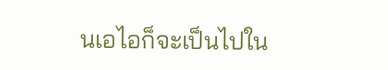นเอไอก็จะเป็นไปใน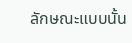ลักษณะแบบนั้น